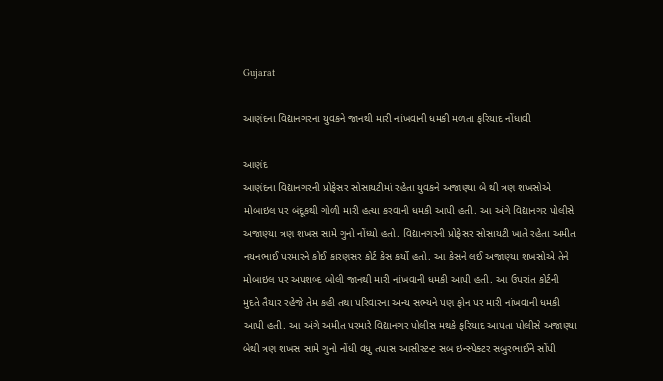Gujarat

આણંદના વિદ્યાનગરના યુવકને જાનથી મારી નાંખવાની ધમકી મળતા ફરિયાદ નોંધાવી

આણંદ
આણંદના વિદ્યાનગરની પ્રોફેસર સોસાયટીમાં રહેતા યુવકને અજાણ્યા બે થી ત્રણ શખસોએ મોબાઇલ પર બંદૂકથી ગોળી મારી હત્યા કરવાની ધમકી આપી હતી. આ અંગે વિદ્યાનગર પોલીસે અજાણ્યા ત્રણ શખસ સામે ગુનો નોંધ્યો હતો. વિદ્યાનગરની પ્રોફેસર સોસાયટી ખાતે રહેતા અમીત નયનભાઈ પરમારને કોઈ કારણસર કોર્ટ કેસ કર્યો હતો. આ કેસને લઈ અજાણ્યા શખસોએ તેને મોબાઇલ પર અપશબ્દ બોલી જાનથી મારી નાંખવાની ધમકી આપી હતી. આ ઉપરાંત કોર્ટની મુદતે તૈયાર રહેજે તેમ કહી તથા પરિવારના અન્ય સભ્યને પણ ફોન પર મારી નાંખવાની ધમકી આપી હતી. આ અંગે અમીત પરમારે વિદ્યાનગર પોલીસ મથકે ફરિયાદ આપતા પોલીસે અજાણ્યા બેથી ત્રણ શખસ સામે ગુનો નોંધી વધુ તપાસ આસીસ્ટન્ટ સબ ઇન્સ્પેક્ટર સબુરભાઈને સોંપી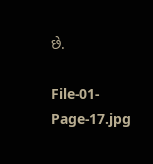છે.

File-01-Page-17.jpg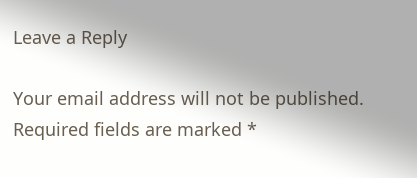Leave a Reply

Your email address will not be published. Required fields are marked *